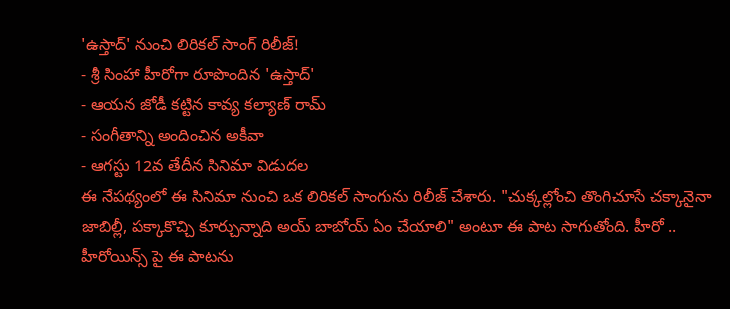'ఉస్తాద్' నుంచి లిరికల్ సాంగ్ రిలీజ్!
- శ్రీ సింహా హీరోగా రూపొందిన 'ఉస్తాద్'
- ఆయన జోడీ కట్టిన కావ్య కల్యాణ్ రామ్
- సంగీతాన్ని అందించిన అకీవా
- ఆగస్టు 12వ తేదీన సినిమా విడుదల
ఈ నేపథ్యంలో ఈ సినిమా నుంచి ఒక లిరికల్ సాంగును రిలీజ్ చేశారు. "చుక్కల్లోంచి తొంగిచూసే చక్కానైనా జాబిల్లీ, పక్కాకొచ్చి కూర్చున్నాది అయ్ బాబోయ్ ఏం చేయాలి" అంటూ ఈ పాట సాగుతోంది. హీరో .. హీరోయిన్స్ పై ఈ పాటను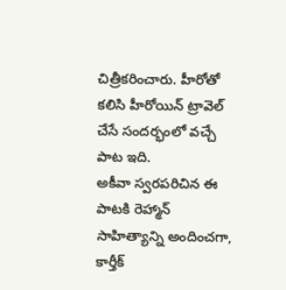చిత్రీకరించారు. హీరోతో కలిసి హీరోయిన్ ట్రావెల్ చేసే సందర్భంలో వచ్చే పాట ఇది.
అకీవా స్వరపరిచిన ఈ పాటకి రెహ్మాన్ సాహిత్యాన్ని అందించగా, కార్తీక్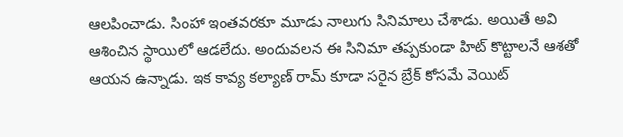ఆలపించాడు. సింహా ఇంతవరకూ మూడు నాలుగు సినిమాలు చేశాడు. అయితే అవి ఆశించిన స్థాయిలో ఆడలేదు. అందువలన ఈ సినిమా తప్పకుండా హిట్ కొట్టాలనే ఆశతో ఆయన ఉన్నాడు. ఇక కావ్య కల్యాణ్ రామ్ కూడా సరైన బ్రేక్ కోసమే వెయిట్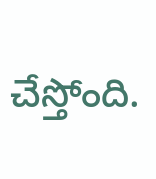చేస్తోంది.